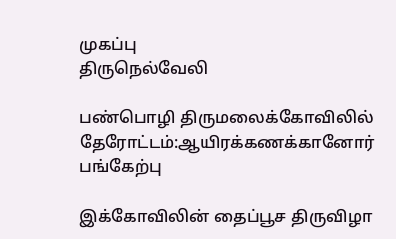முகப்பு
திருநெல்வேலி

பண்பொழி திருமலைக்கோவிலில் தேரோட்டம்:ஆயிரக்கணக்கானோர் பங்கேற்பு

இக்கோவிலின் தைப்பூச திருவிழா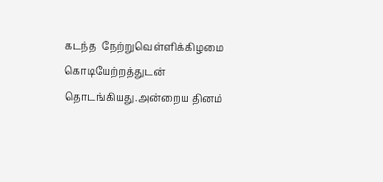கடந்த  நேற்றுவெள்ளிக்கிழமை கொடியேற்றத்துடன் தொடங்கியது.அன்றைய தினம்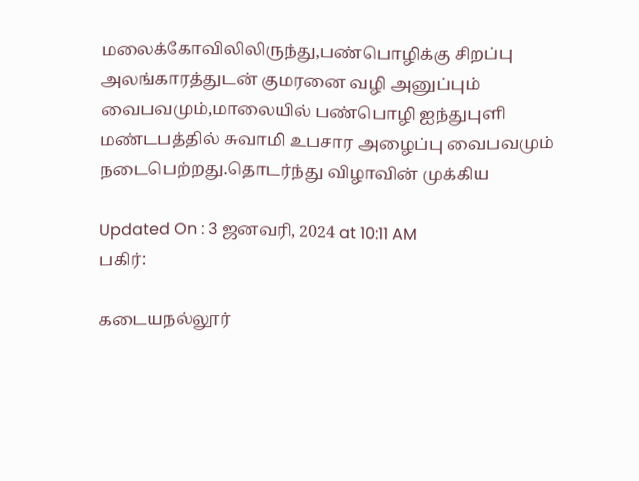மலைக்கோவிலிலிருந்து,பண்பொழிக்கு சிறப்பு அலங்காரத்துடன் குமரனை வழி அனுப்பும் வைபவமும்,மாலையில் பண்பொழி ஐந்துபுளி மண்டபத்தில் சுவாமி உபசார அழைப்பு வைபவமும் நடைபெற்றது.தொடர்ந்து விழாவின் முக்கிய

Updated On : 3 ஜனவரி, 2024 at 10:11 AM
பகிர்:

கடையநல்லூர்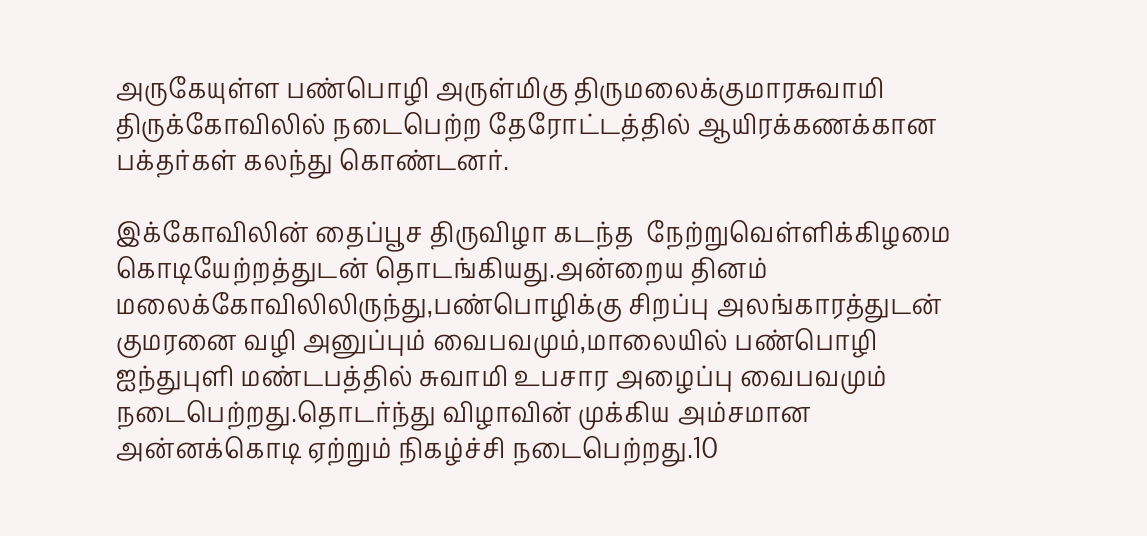அருகேயுள்ள பண்பொழி அருள்மிகு திருமலைக்குமாரசுவாமி திருக்கோவிலில் நடைபெற்ற தேரோட்டத்தில் ஆயிரக்கணக்கான பக்தர்கள் கலந்து கொண்டனர்.

இக்கோவிலின் தைப்பூச திருவிழா கடந்த  நேற்றுவெள்ளிக்கிழமை கொடியேற்றத்துடன் தொடங்கியது.அன்றைய தினம் மலைக்கோவிலிலிருந்து,பண்பொழிக்கு சிறப்பு அலங்காரத்துடன் குமரனை வழி அனுப்பும் வைபவமும்,மாலையில் பண்பொழி ஐந்துபுளி மண்டபத்தில் சுவாமி உபசார அழைப்பு வைபவமும் நடைபெற்றது.தொடர்ந்து விழாவின் முக்கிய அம்சமான அன்னக்கொடி ஏற்றும் நிகழ்ச்சி நடைபெற்றது.10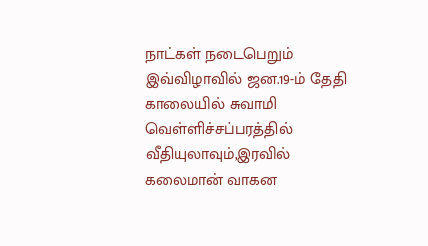நாட்கள் நடைபெறும் இவ்விழாவில் ஜன.19-ம் தேதி காலையில் சுவாமி வெள்ளிச்சப்பரத்தில் வீதியுலாவும்,இரவில் கலைமான் வாகன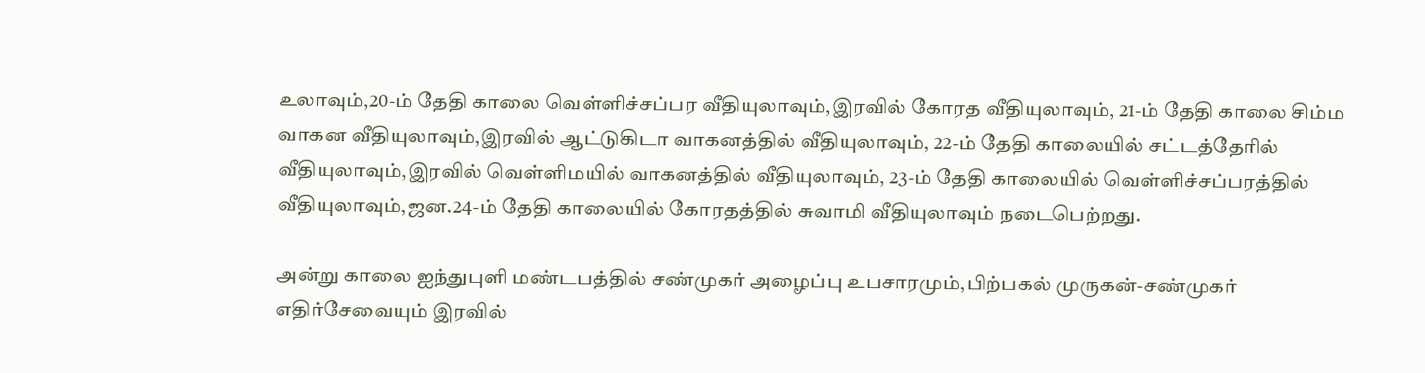உலாவும்,20-ம் தேதி காலை வெள்ளிச்சப்பர வீதியுலாவும்,இரவில் கோரத வீதியுலாவும், 21-ம் தேதி காலை சிம்ம வாகன வீதியுலாவும்,இரவில் ஆட்டுகிடா வாகனத்தில் வீதியுலாவும், 22-ம் தேதி காலையில் சட்டத்தேரில் வீதியுலாவும்,இரவில் வெள்ளிமயில் வாகனத்தில் வீதியுலாவும், 23-ம் தேதி காலையில் வெள்ளிச்சப்பரத்தில் வீதியுலாவும்,ஜன.24-ம் தேதி காலையில் கோரதத்தில் சுவாமி வீதியுலாவும் நடைபெற்றது.

அன்று காலை ஐந்துபுளி மண்டபத்தில் சண்முகர் அழைப்பு உபசாரமும்,பிற்பகல் முருகன்-சண்முகர் எதிர்சேவையும் இரவில்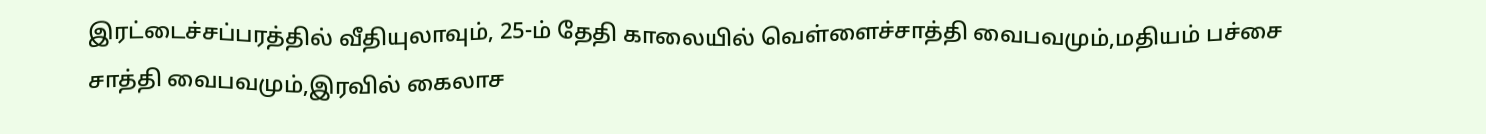இரட்டைச்சப்பரத்தில் வீதியுலாவும், 25-ம் தேதி காலையில் வெள்ளைச்சாத்தி வைபவமும்,மதியம் பச்சை சாத்தி வைபவமும்,இரவில் கைலாச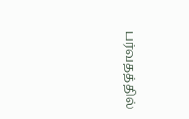பர்வதத்தில்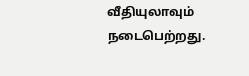வீதியுலாவும் நடைபெற்றது.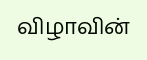விழாவின்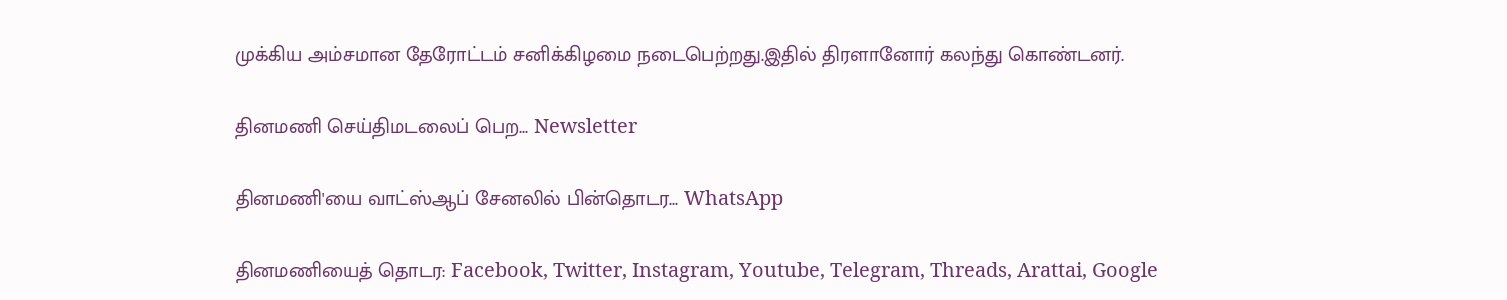முக்கிய அம்சமான தேரோட்டம் சனிக்கிழமை நடைபெற்றது.இதில் திரளானோர் கலந்து கொண்டனர்.

தினமணி செய்திமடலைப் பெற... Newsletter

தினமணி'யை வாட்ஸ்ஆப் சேனலில் பின்தொடர... WhatsApp

தினமணியைத் தொடர: Facebook, Twitter, Instagram, Youtube, Telegram, Threads, Arattai, Google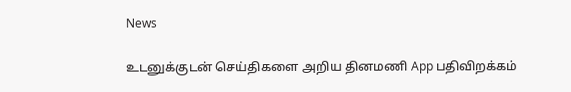News

உடனுக்குடன் செய்திகளை அறிய தினமணி App பதிவிறக்கம்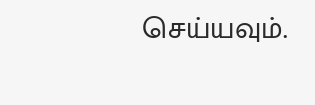செய்யவும்.